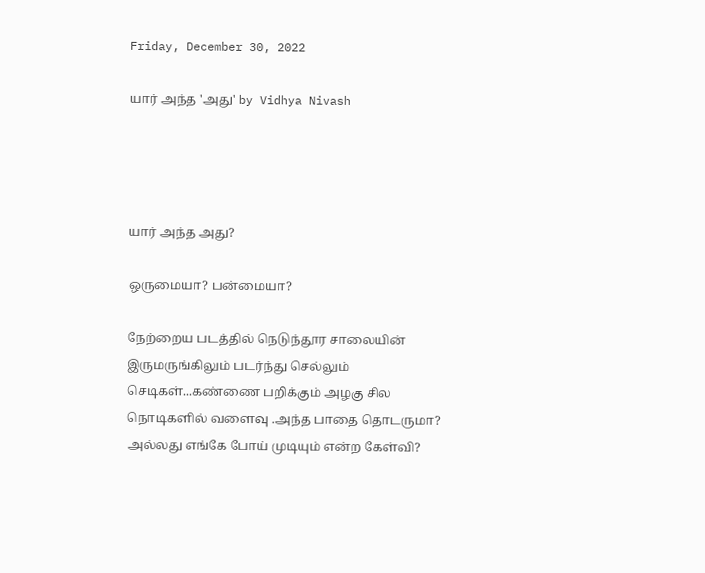Friday, December 30, 2022

யார் அந்த 'அது' by Vidhya Nivash




யார் அந்த அது?

ஒருமையா? பன்மையா?

நேற்றைய படத்தில் நெடுந்தூர சாலையின் இருமருங்கிலும் படர்ந்து செல்லும் செடிகள்...கண்ணை பறிக்கும் அழகு சில நொடிகளில் வளைவு .அந்த பாதை தொடருமா? அல்லது எங்கே போய் முடியும் என்ற கேள்வி?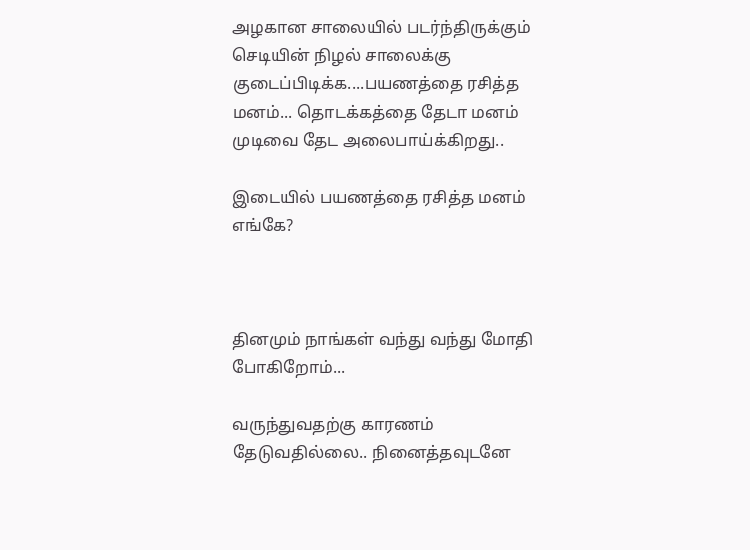அழகான சாலையில் படர்ந்திருக்கும் செடியின் நிழல் சாலைக்கு குடைப்பிடிக்க....பயணத்தை ரசித்த மனம்... தொடக்கத்தை தேடா மனம் முடிவை தேட அலைபாய்க்கிறது..

இடையில் பயணத்தை ரசித்த மனம் எங்கே?



தினமும் நாங்கள் வந்து வந்து மோதி போகிறோம்...

வருந்துவதற்கு காரணம் தேடுவதில்லை.. நினைத்தவுடனே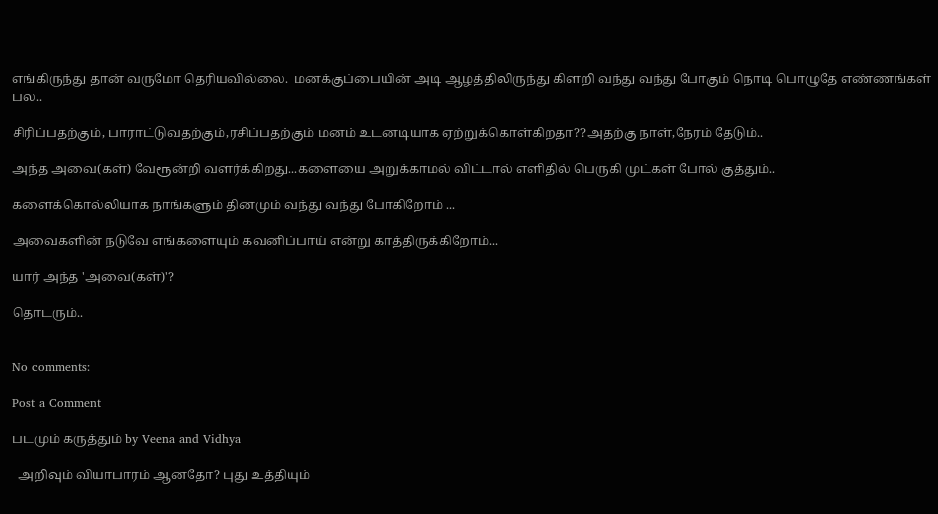எங்கிருந்து தான் வருமோ தெரியவில்லை.  மனக்குப்பையின் அடி ஆழத்திலிருந்து கிளறி வந்து வந்து போகும் நொடி பொழுதே எண்ணங்கள் பல..

சிரிப்பதற்கும், பாராட்டுவதற்கும்,ரசிப்பதற்கும் மனம் உடனடியாக ஏற்றுக்கொள்கிறதா??அதற்கு நாள்,நேரம் தேடும்..

அந்த அவை(கள்) வேரூன்றி வளர்க்கிறது...களையை அறுக்காமல் விட்டால் எளிதில் பெருகி முட்கள் போல் குத்தும்..

களைக்கொல்லியாக நாங்களும் தினமும் வந்து வந்து போகிறோம் ...

அவைகளின் நடுவே எங்களையும் கவனிப்பாய் என்று காத்திருக்கிறோம்...

யார் அந்த 'அவை(கள்)'?

தொடரும்..


No comments:

Post a Comment

படமும் கருத்தும் by Veena and Vidhya

  அறிவும் வியாபாரம் ஆனதோ? புது உத்தியும்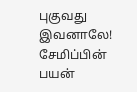புகுவது இவனாலே! சேமிப்பின் பயன்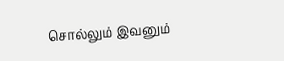சொல்லும் இவனும்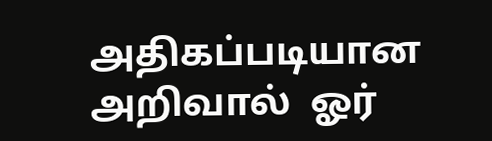அதிகப்படியான அறிவால்  ஓர்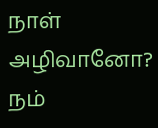நாள் அழிவானோ?  நம்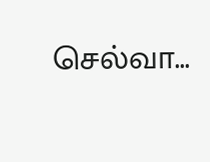செல்வா...